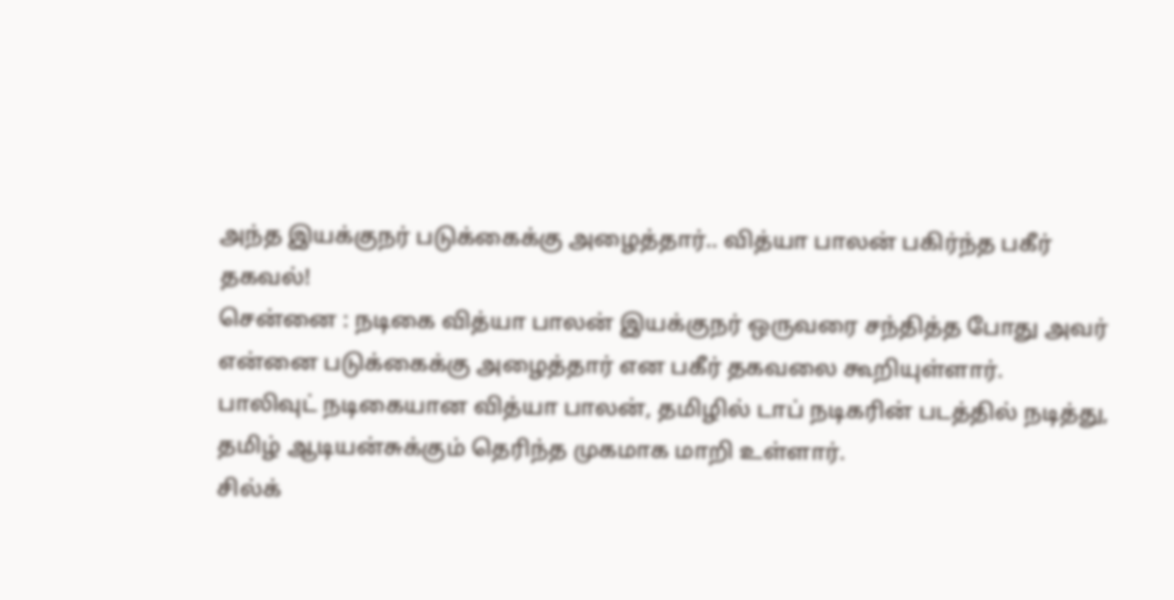அந்த இயக்குநர் படுக்கைக்கு அழைத்தார்.. வித்யா பாலன் பகிர்ந்த பகீர் தகவல்!
சென்னை : நடிகை வித்யா பாலன் இயக்குநர் ஒருவரை சந்தித்த போது அவர் என்னை படுக்கைக்கு அழைத்தார் என பகீர் தகவலை கூறியுள்ளார்.
பாலிவுட் நடிகையான வித்யா பாலன், தமிழில் டாப் நடிகரின் படத்தில் நடித்து, தமிழ் ஆடியன்சுக்கும் தெரிந்த முகமாக மாறி உள்ளார்.
சில்க்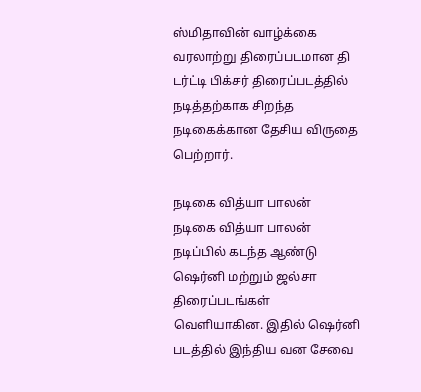ஸ்மிதாவின் வாழ்க்கை வரலாற்று திரைப்படமான தி டர்ட்டி பிக்சர் திரைப்படத்தில் நடித்தற்காக சிறந்த நடிகைக்கான தேசிய விருதை பெற்றார்.

நடிகை வித்யா பாலன்
நடிகை வித்யா பாலன் நடிப்பில் கடந்த ஆண்டு ஷெர்னி மற்றும் ஜல்சா திரைப்படங்கள் வெளியாகின. இதில் ஷெர்னி படத்தில் இந்திய வன சேவை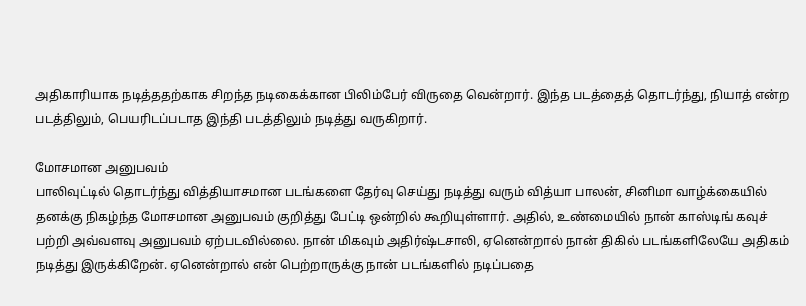அதிகாரியாக நடித்ததற்காக சிறந்த நடிகைக்கான பிலிம்பேர் விருதை வென்றார். இந்த படத்தைத் தொடர்ந்து, நியாத் என்ற படத்திலும், பெயரிடப்படாத இந்தி படத்திலும் நடித்து வருகிறார்.

மோசமான அனுபவம்
பாலிவுட்டில் தொடர்ந்து வித்தியாசமான படங்களை தேர்வு செய்து நடித்து வரும் வித்யா பாலன், சினிமா வாழ்க்கையில் தனக்கு நிகழ்ந்த மோசமான அனுபவம் குறித்து பேட்டி ஒன்றில் கூறியுள்ளார். அதில், உண்மையில் நான் காஸ்டிங் கவுச் பற்றி அவ்வளவு அனுபவம் ஏற்படவில்லை. நான் மிகவும் அதிர்ஷ்டசாலி, ஏனென்றால் நான் திகில் படங்களிலேயே அதிகம் நடித்து இருக்கிறேன். ஏனென்றால் என் பெற்றாருக்கு நான் படங்களில் நடிப்பதை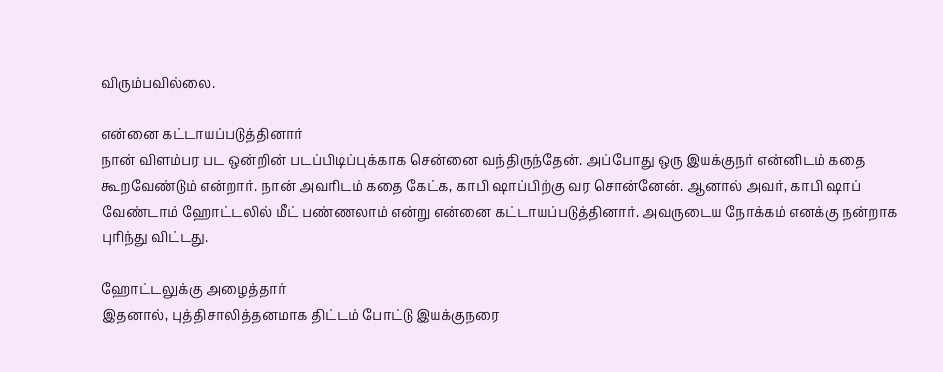விரும்பவில்லை.

என்னை கட்டாயப்படுத்தினார்
நான் விளம்பர பட ஒன்றின் படப்பிடிப்புக்காக சென்னை வந்திருந்தேன். அப்போது ஒரு இயக்குநர் என்னிடம் கதை கூறவேண்டும் என்றார். நான் அவரிடம் கதை கேட்க, காபி ஷாப்பிற்கு வர சொன்னேன். ஆனால் அவர், காபி ஷாப் வேண்டாம் ஹோட்டலில் மீட் பண்ணலாம் என்று என்னை கட்டாயப்படுத்தினார். அவருடைய நோக்கம் எனக்கு நன்றாக புரிந்து விட்டது.

ஹோட்டலுக்கு அழைத்தார்
இதனால், புத்திசாலித்தனமாக திட்டம் போட்டு இயக்குநரை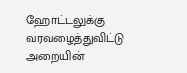ஹோட்டலுக்கு வரவழைத்துவிட்டு அறையின்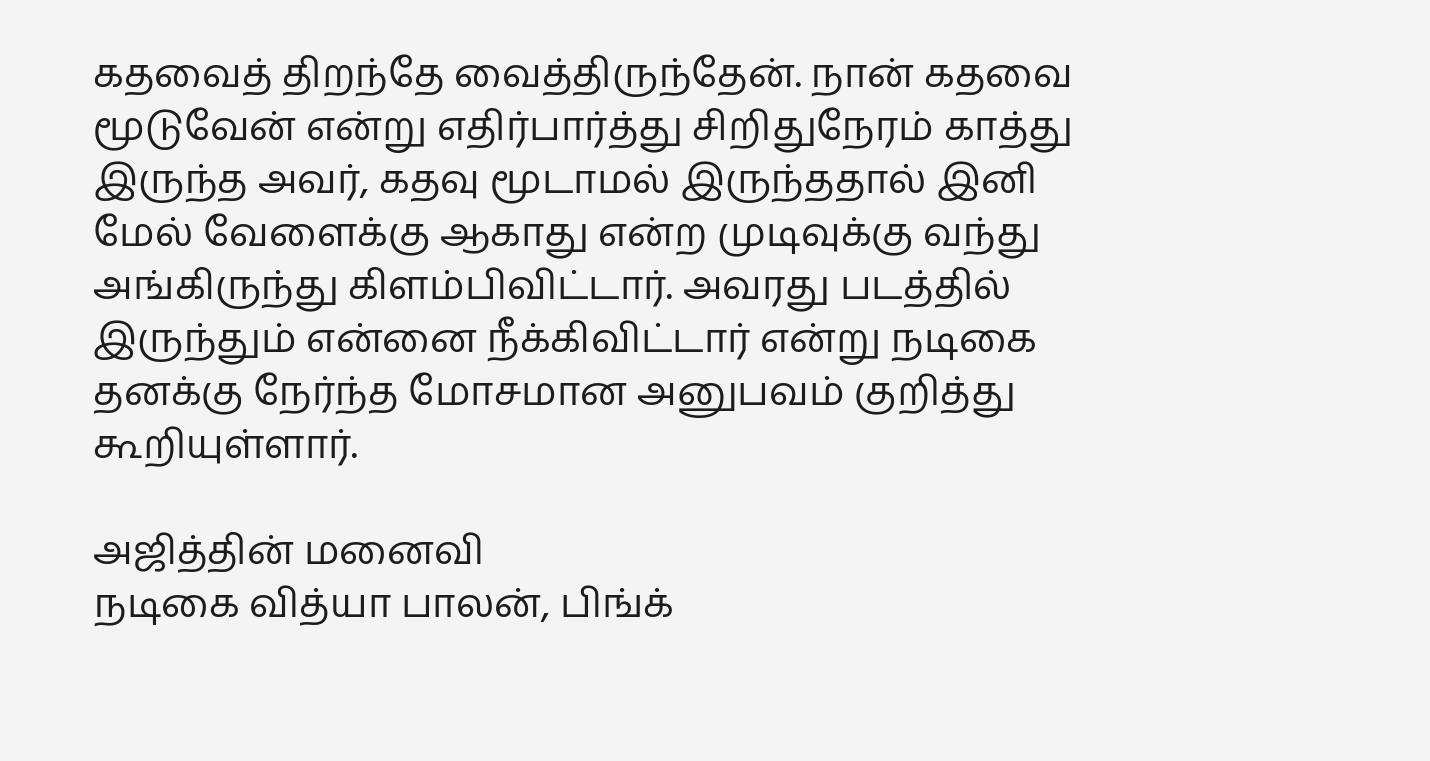கதவைத் திறந்தே வைத்திருந்தேன். நான் கதவை மூடுவேன் என்று எதிர்பார்த்து சிறிதுநேரம் காத்து இருந்த அவர், கதவு மூடாமல் இருந்ததால் இனி மேல் வேளைக்கு ஆகாது என்ற முடிவுக்கு வந்து அங்கிருந்து கிளம்பிவிட்டார். அவரது படத்தில் இருந்தும் என்னை நீக்கிவிட்டார் என்று நடிகை தனக்கு நேர்ந்த மோசமான அனுபவம் குறித்து கூறியுள்ளார்.

அஜித்தின் மனைவி
நடிகை வித்யா பாலன், பிங்க்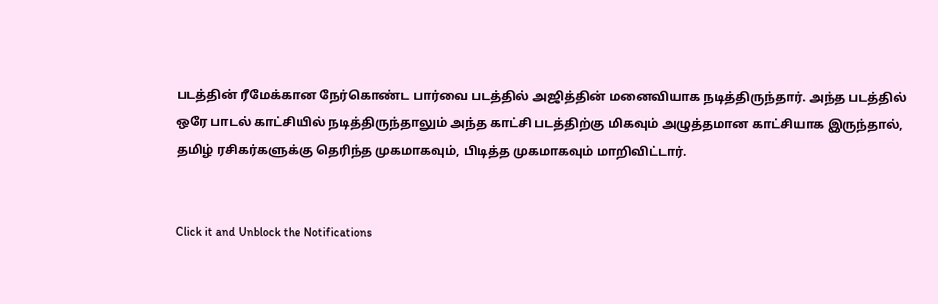படத்தின் ரீமேக்கான நேர்கொண்ட பார்வை படத்தில் அஜித்தின் மனைவியாக நடித்திருந்தார். அந்த படத்தில் ஒரே பாடல் காட்சியில் நடித்திருந்தாலும் அந்த காட்சி படத்திற்கு மிகவும் அழுத்தமான காட்சியாக இருந்தால், தமிழ் ரசிகர்களுக்கு தெரிந்த முகமாகவும், பிடித்த முகமாகவும் மாறிவிட்டார்.


Click it and Unblock the Notifications